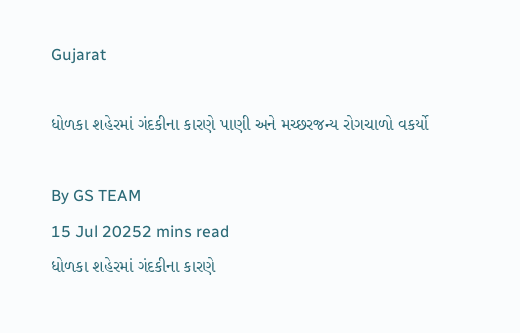Gujarat

ધોળકા શહેરમાં ગંદકીના કારણે પાણી અને મચ્છરજન્ય રોગચાળો વકર્યો

By GS TEAM
15 Jul 20252 mins read
ધોળકા શહેરમાં ગંદકીના કારણે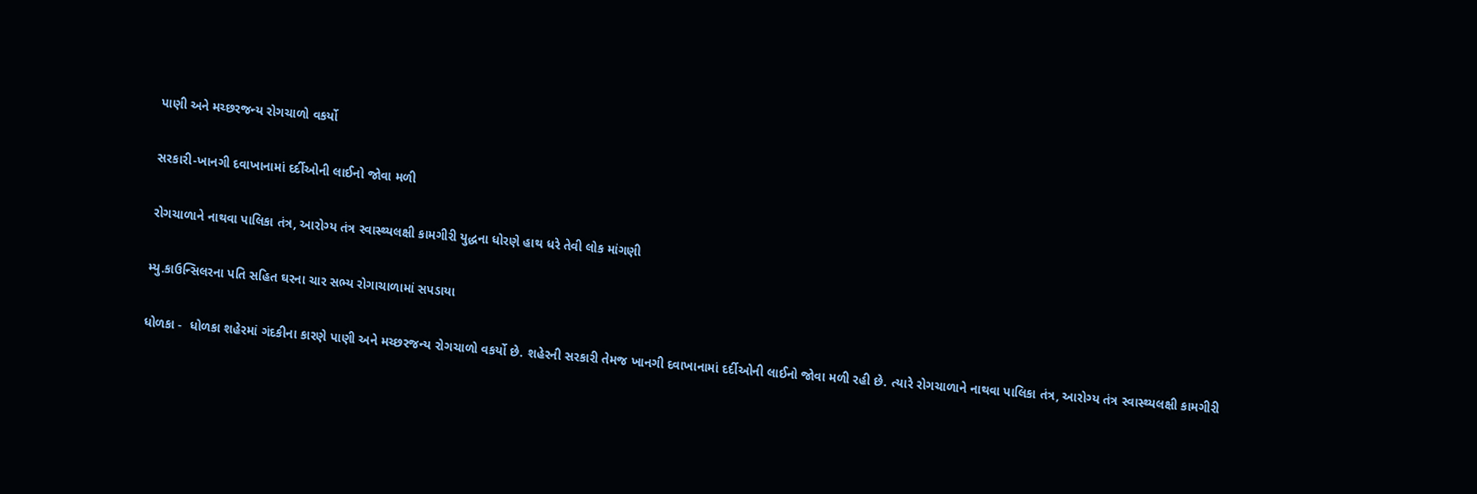પાણી અને મચ્છરજન્ય રોગચાળો વકર્યો

સરકારી-ખાનગી દવાખાનામાં દર્દીઓની લાઈનો જોવા મળી

રોગચાળાને નાથવા પાલિકા તંત્ર, આરોગ્ય તંત્ર સ્વાસ્થ્યલક્ષી કામગીરી યુદ્ધના ધોરણે હાથ ધરે તેવી લોક માંગણી

મ્યુ.કાઉન્સિલરના પતિ સહિત ઘરના ચાર સભ્ય રોગાચાળામાં સપડાયા

ધોળકા -  ધોળકા શહેરમાં ગંદકીના કારણે પાણી અને મચ્છરજન્ય રોગચાળો વકર્યો છે. શહેરની સરકારી તેમજ ખાનગી દવાખાનામાં દર્દીઓની લાઈનો જોવા મળી રહી છે. ત્યારે રોગચાળાને નાથવા પાલિકા તંત્ર, આરોગ્ય તંત્ર સ્વાસ્થ્યલક્ષી કામગીરી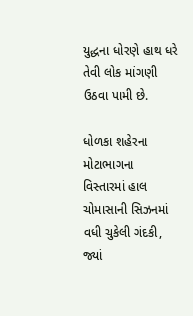યુદ્ધના ધોરણે હાથ ધરે તેવી લોક માંગણી ઉઠવા પામી છે.

ધોળકા શહેરના મોટાભાગના વિસ્તારમાં હાલ ચોમાસાની સિઝનમાં વધી ચુકેલી ગંદકી, જ્યાં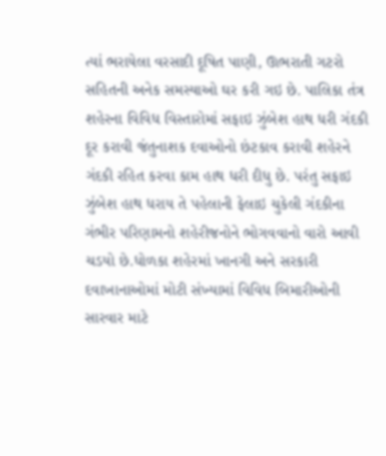ત્યાં ભરાયેલા વરસાદી દૂષિત પાણી, ઊભરાતી ગટરો સહિતની અનેક સમસ્યાઓ ઘર કરી ગઇ છે. પાલિકા તંત્ર શહેરના વિવિધ વિસ્તારોમાં સફાઇ ઝુંબેશ હાથ ધરી ગંદકી દૂર કરાવી જંતુનાશક દવાઓનો છંટકાવ કરાવી શહેરને ગંદકી રહિત કરવા કામ હાથ ધરી દીધુ છે. પરંતુ સફાઇ ઝુંબેશ હાથ ધરાય તે પહેલાની ફેલાઇ ચુકેલી ગંદકીના ગંભીર પરિણામનો શહેરીજનોને ભોગવવાનો વારો આવી ચડયો છે.ધોળકા શહેરમાં ખાનગી અને સરકારી દવાખાનાઓમાં મોટી સંખ્યામાં વિવિધ બિમારીઓની સારવાર માટે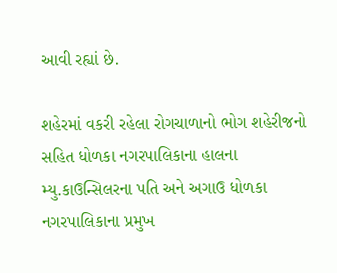આવી રહ્યાં છે.

શહેરમાં વકરી રહેલા રોગચાળાનો ભોગ શહેરીજનો સહિત ધોળકા નગરપાલિકાના હાલના મ્યુ.કાઉન્સિલરના પતિ અને અગાઉ ધોળકા નગરપાલિકાના પ્રમુખ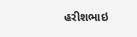હરીશભાઇ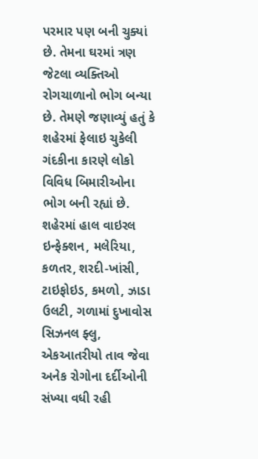પરમાર પણ બની ચુક્યાં છે. તેમના ઘરમાં ત્રણ જેટલા વ્યક્તિઓ રોગચાળાનો ભોગ બન્યા છે. તેમણે જણાવ્યું હતું કે શહેરમાં ફેલાઇ ચુકેલી ગંદકીના કારણે લોકો વિવિધ બિમારીઓના ભોગ બની રહ્યાં છે. શહેરમાં હાલ વાઇરલ ઇન્ફેક્શન, મલેરિયા, કળતર, શરદી-ખાંસી, ટાઇફોઇડ, કમળો, ઝાડા ઉલટી, ગળામાં દુખાવોસ સિઝનલ ફ્લુ, એકઆતરીયો તાવ જેવા અનેક રોગોના દર્દીઓની સંખ્યા વધી રહી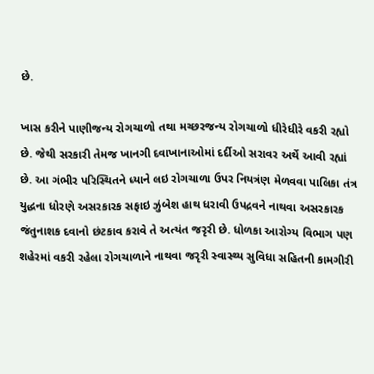છે.

ખાસ કરીને પાણીજન્ય રોગચાળો તથા મચ્છરજન્ય રોગચાળો ધીરેધીરે વકરી રહ્યો છે. જેથી સરકારી તેમજ ખાનગી દવાખાનાઓમાં દર્દીઓ સરાવર અર્થે આવી રહ્યાં છે. આ ગંભીર પરિસ્થિતને ધ્યાને લઇ રોગચાળા ઉપર નિયત્રંણ મેળવવા પાલિકા તંત્ર યુદ્ધના ધોરણે અસરકારક સફાઇ ઝુંબેશ હાથ ધરાવી ઉપદ્રવને નાથવા અસરકારક જંતુનાશક દવાનો છંટકાવ કરાવે તે અત્યંત જરૃરી છે. ધોળકા આરોગ્ય વિભાગ પણ શહેરમાં વકરી રહેલા રોગચાળાને નાથવા જરૃરી સ્વાસ્થ્ય સુવિધા સહિતની કામગીરી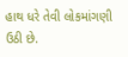હાથ ધરે તેવી લોકમાંગણી ઉઠી છે.